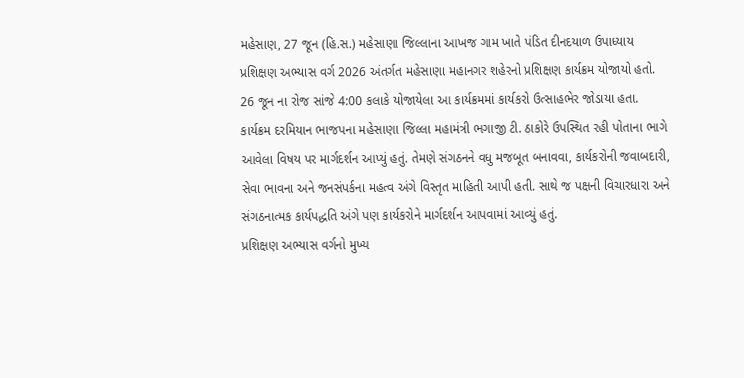મહેસાણ, 27 જૂન (હિ.સ.) મહેસાણા જિલ્લાના આખજ ગામ ખાતે પંડિત દીનદયાળ ઉપાધ્યાય પ્રશિક્ષણ અભ્યાસ વર્ગ 2026 અંતર્ગત મહેસાણા મહાનગર શહેરનો પ્રશિક્ષણ કાર્યક્રમ યોજાયો હતો. 26 જૂન ના રોજ સાંજે 4:00 કલાકે યોજાયેલા આ કાર્યક્રમમાં કાર્યકરો ઉત્સાહભેર જોડાયા હતા.
કાર્યક્રમ દરમિયાન ભાજપના મહેસાણા જિલ્લા મહામંત્રી ભગાજી ટી. ઠાકોરે ઉપસ્થિત રહી પોતાના ભાગે આવેલા વિષય પર માર્ગદર્શન આપ્યું હતું. તેમણે સંગઠનને વધુ મજબૂત બનાવવા, કાર્યકરોની જવાબદારી, સેવા ભાવના અને જનસંપર્કના મહત્વ અંગે વિસ્તૃત માહિતી આપી હતી. સાથે જ પક્ષની વિચારધારા અને સંગઠનાત્મક કાર્યપદ્ધતિ અંગે પણ કાર્યકરોને માર્ગદર્શન આપવામાં આવ્યું હતું.
પ્રશિક્ષણ અભ્યાસ વર્ગનો મુખ્ય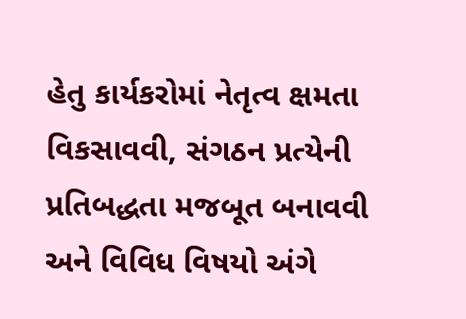હેતુ કાર્યકરોમાં નેતૃત્વ ક્ષમતા વિકસાવવી, સંગઠન પ્રત્યેની પ્રતિબદ્ધતા મજબૂત બનાવવી અને વિવિધ વિષયો અંગે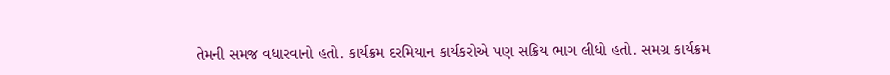તેમની સમજ વધારવાનો હતો. કાર્યક્રમ દરમિયાન કાર્યકરોએ પણ સક્રિય ભાગ લીધો હતો. સમગ્ર કાર્યક્રમ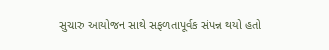સુચારુ આયોજન સાથે સફળતાપૂર્વક સંપન્ન થયો હતો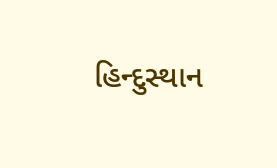હિન્દુસ્થાન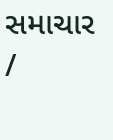સમાચાર /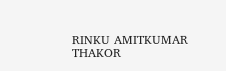RINKU AMITKUMAR THAKOR